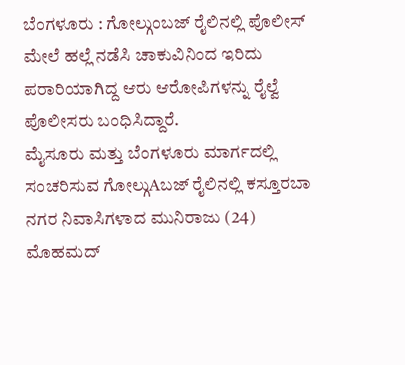ಬೆಂಗಳೂರು : ಗೋಲ್ಗುಂಬಜ್ ರೈಲಿನಲ್ಲಿ ಪೊಲೀಸ್ ಮೇಲೆ ಹಲ್ಲೆ ನಡೆಸಿ ಚಾಕುವಿನಿಂದ ಇರಿದು ಪರಾರಿಯಾಗಿದ್ದ ಆರು ಆರೋಪಿಗಳನ್ನು ರೈಲ್ವೆ ಪೊಲೀಸರು ಬಂಧಿಸಿದ್ದಾರೆ.
ಮೈಸೂರು ಮತ್ತು ಬೆಂಗಳೂರು ಮಾರ್ಗದಲ್ಲಿ ಸಂಚರಿಸುವ ಗೋಲ್ಗುAಬಜ್ ರೈಲಿನಲ್ಲಿ ಕಸ್ತೂರಬಾ ನಗರ ನಿವಾಸಿಗಳಾದ ಮುನಿರಾಜು (24) ಮೊಹಮದ್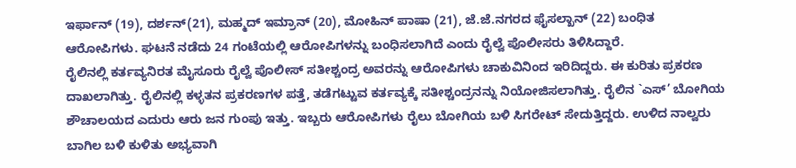ಇರ್ಫಾನ್ (19), ದರ್ಶನ್(21), ಮಹ್ಮದ್ ಇಮ್ರಾನ್ (20), ಮೋಹಿನ್ ಪಾಷಾ (21), ಜೆ.ಜೆ.ನಗರದ ಫೈಸಲ್ಖಾನ್ (22) ಬಂಧಿತ ಆರೋಪಿಗಳು. ಘಟನೆ ನಡೆದು 24 ಗಂಟೆಯಲ್ಲಿ ಆರೋಪಿಗಳನ್ನು ಬಂಧಿಸಲಾಗಿದೆ ಎಂದು ರೈಲ್ವೆ ಪೊಲೀಸರು ತಿಳಿಸಿದ್ದಾರೆ.
ರೈಲಿನಲ್ಲಿ ಕರ್ತವ್ಯನಿರತ ಮೈಸೂರು ರೈಲ್ವೆ ಪೊಲೀಸ್ ಸತೀಶ್ಚಂದ್ರ ಅವರನ್ನು ಆರೋಪಿಗಳು ಚಾಕುವಿನಿಂದ ಇರಿದಿದ್ದರು. ಈ ಕುರಿತು ಪ್ರಕರಣ ದಾಖಲಾಗಿತ್ತು. ರೈಲಿನಲ್ಲಿ ಕಳ್ಳತನ ಪ್ರಕರಣಗಳ ಪತ್ತೆ, ತಡೆಗಟ್ಟುವ ಕರ್ತವ್ಯಕ್ಕೆ ಸತೀಶ್ಚಂದ್ರನನ್ನು ನಿಯೋಜಿಸಲಾಗಿತ್ತು. ರೈಲಿನ `ಎಸ್’ ಬೋಗಿಯ ಶೌಚಾಲಯದ ಎದುರು ಆರು ಜನ ಗುಂಪು ಇತ್ತು. ಇಬ್ಬರು ಆರೋಪಿಗಳು ರೈಲು ಬೋಗಿಯ ಬಳಿ ಸಿಗರೇಟ್ ಸೇದುತ್ತಿದ್ದರು. ಉಳಿದ ನಾಲ್ವರು ಬಾಗಿಲ ಬಳಿ ಕುಳಿತು ಅಭ್ಯವಾಗಿ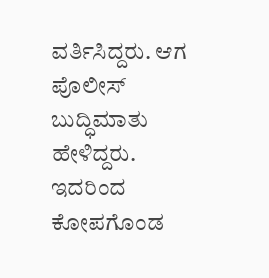ವರ್ತಿಸಿದ್ದರು. ಆಗ ಪೊಲೀಸ್ ಬುದ್ಧಿಮಾತು ಹೇಳಿದ್ದರು. ಇದರಿಂದ ಕೋಪಗೊಂಡ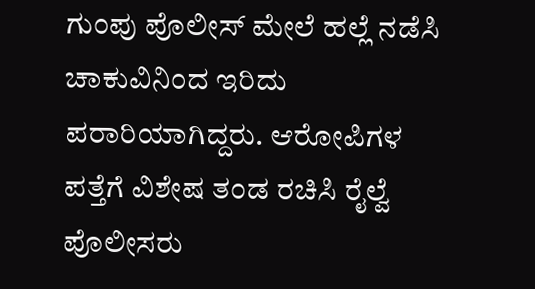ಗುಂಪು ಪೊಲೀಸ್ ಮೇಲೆ ಹಲ್ಲೆ ನಡೆಸಿ ಚಾಕುವಿನಿಂದ ಇರಿದು ಪರಾರಿಯಾಗಿದ್ದರು. ಆರೋಪಿಗಳ ಪತ್ತೆಗೆ ವಿಶೇಷ ತಂಡ ರಚಿಸಿ ರೈಲ್ವೆ ಪೊಲೀಸರು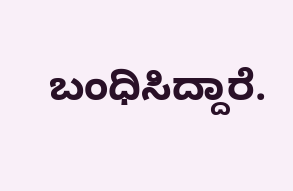ಬಂಧಿಸಿದ್ದಾರೆ.